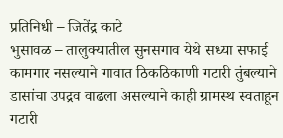प्रतिनिधी – जितेंद्र काटे
भुसावळ – तालुक्यातील सुनसगाव येथे सध्या सफाई कामगार नसल्याने गावात ठिकठिकाणी गटारी तुंबल्याने डासांचा उपद्रव वाढला असल्याने काही ग्रामस्थ स्वताहून गटारी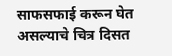साफसफाई करून घेत असल्याचे चित्र दिसत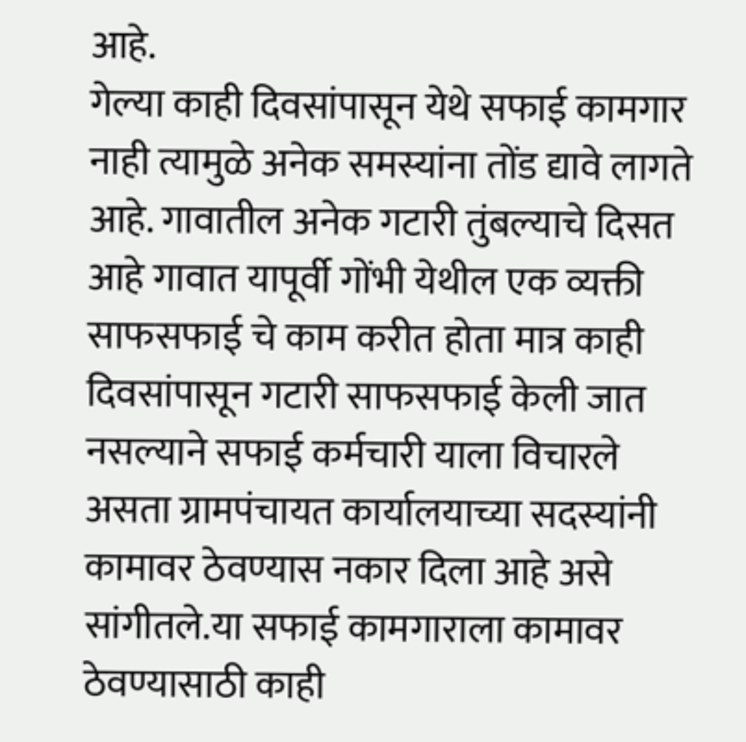आहे.
गेल्या काही दिवसांपासून येथे सफाई कामगार नाही त्यामुळे अनेक समस्यांना तोंड द्यावे लागते आहे. गावातील अनेक गटारी तुंबल्याचे दिसत आहे गावात यापूर्वी गोंभी येथील एक व्यक्ती साफसफाई चे काम करीत होता मात्र काही दिवसांपासून गटारी साफसफाई केली जात नसल्याने सफाई कर्मचारी याला विचारले असता ग्रामपंचायत कार्यालयाच्या सदस्यांनी कामावर ठेवण्यास नकार दिला आहे असे सांगीतले.या सफाई कामगाराला कामावर ठेवण्यासाठी काही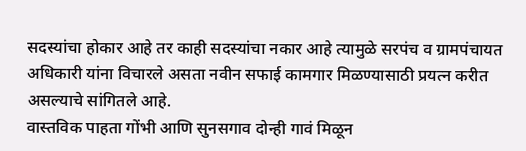सदस्यांचा होकार आहे तर काही सदस्यांचा नकार आहे त्यामुळे सरपंच व ग्रामपंचायत अधिकारी यांना विचारले असता नवीन सफाई कामगार मिळण्यासाठी प्रयत्न करीत असल्याचे सांगितले आहे.
वास्तविक पाहता गोंभी आणि सुनसगाव दोन्ही गावं मिळून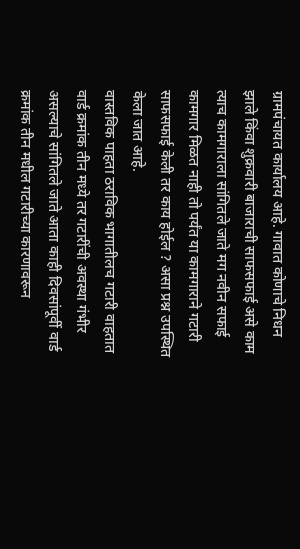ग्रामपंचायत कार्यालय आहे. गावात कोणाचे निधन झाले किंवा शुक्रवारी बाजाराची साफसफाई असे काम त्याच कामगाराला सांगितले जाते मग नवीन सफाई कामगार मिळत नाही तो पर्यंत या कामगाराने गटारी साफसफाई केली तर काय होईल ? असा प्रश्न उपस्थित केला जात आहे.
वास्तविक पाहता ठराविक भागातीलच गटारी वाहतात वार्ड क्रमांक तीन मध्ये तर गटारींची अवस्था गंभीर असल्याचे सांगितले जाते आता काही दिवसांपूर्वी वार्ड क्रमांक तीन मधील गटारीच्या कारणावरून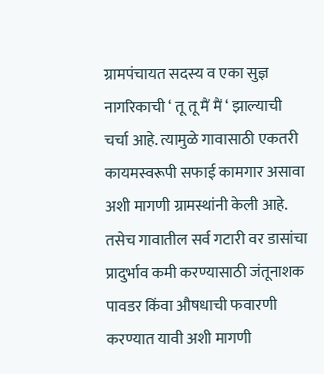ग्रामपंचायत सदस्य व एका सुज्ञ नागरिकाची ‘ तू तू मैं मैं ‘ झाल्याची चर्चा आहे. त्यामुळे गावासाठी एकतरी कायमस्वरूपी सफाई कामगार असावा अशी मागणी ग्रामस्थांनी केली आहे.
तसेच गावातील सर्व गटारी वर डासांचा प्रादुर्भाव कमी करण्यासाठी जंतूनाशक पावडर किंवा औषधाची फवारणी करण्यात यावी अशी मागणी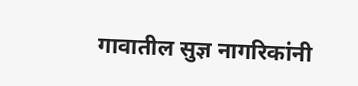गावातील सुज्ञ नागरिकांनी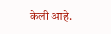केली आहे.